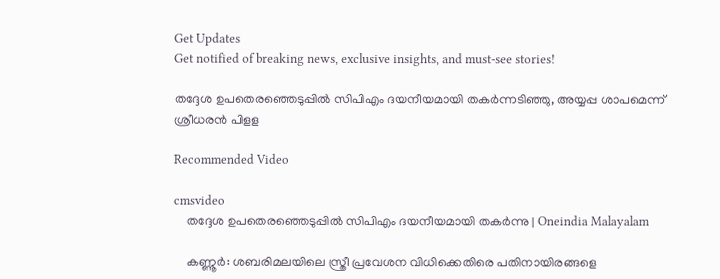Get Updates
Get notified of breaking news, exclusive insights, and must-see stories!

തദ്ദേശ ഉപതെരഞ്ഞെടുപ്പിൽ സിപിഎം ദയനീയമായി തകര്‍ന്നടിഞ്ഞു, അയ്യപ്പ ശാപമെന്ന് ശ്രീധരൻ പിളള

Recommended Video

cmsvideo
    തദ്ദേശ ഉപതെരഞ്ഞെടുപ്പിൽ സിപിഎം ദയനീയമായി തകര്‍ന്നു | Oneindia Malayalam

    കണ്ണൂര്‍: ശബരിമലയിലെ സ്ത്രീ പ്രവേശന വിധിക്കെതിരെ പതിനായിരങ്ങളെ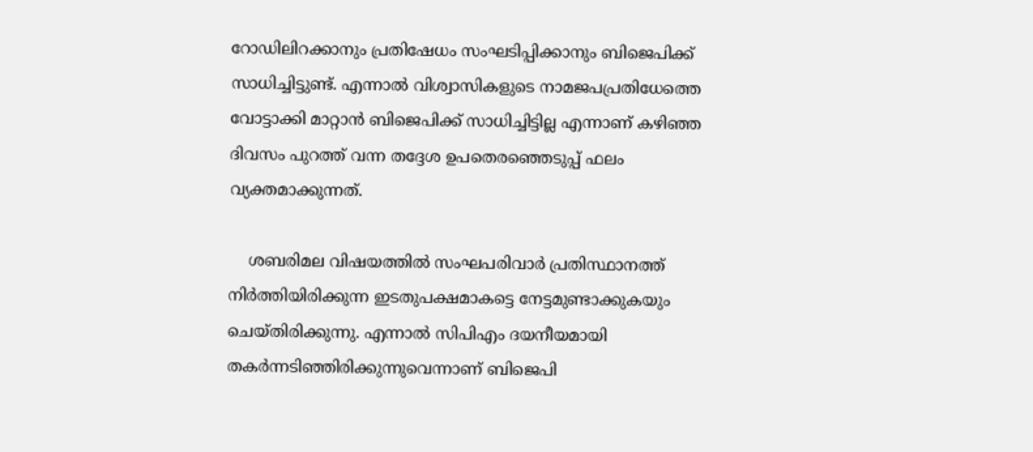റോഡിലിറക്കാനും പ്രതിഷേധം സംഘടിപ്പിക്കാനും ബിജെപിക്ക് സാധിച്ചിട്ടുണ്ട്. എന്നാല്‍ വിശ്വാസികളുടെ നാമജപപ്രതിധേത്തെ വോട്ടാക്കി മാറ്റാന്‍ ബിജെപിക്ക് സാധിച്ചിട്ടില്ല എന്നാണ് കഴിഞ്ഞ ദിവസം പുറത്ത് വന്ന തദ്ദേശ ഉപതെരഞ്ഞെടുപ്പ് ഫലം വ്യക്തമാക്കുന്നത്.

    ശബരിമല വിഷയത്തില്‍ സംഘപരിവാര്‍ പ്രതിസ്ഥാനത്ത് നിര്‍ത്തിയിരിക്കുന്ന ഇടതുപക്ഷമാകട്ടെ നേട്ടമുണ്ടാക്കുകയും ചെയ്തിരിക്കുന്നു. എന്നാല്‍ സിപിഎം ദയനീയമായി തകര്‍ന്നടിഞ്ഞിരിക്കുന്നുവെന്നാണ് ബിജെപി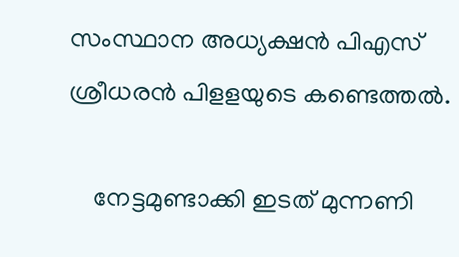സംസ്ഥാന അധ്യക്ഷന്‍ പിഎസ് ശ്രീധരന്‍ പിളളയുടെ കണ്ടെത്തല്‍.

    നേട്ടമുണ്ടാക്കി ഇടത് മുന്നണി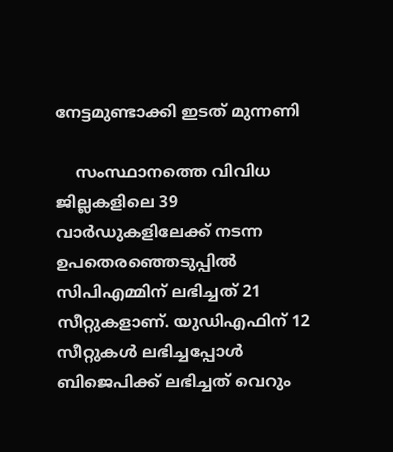നേട്ടമുണ്ടാക്കി ഇടത് മുന്നണി

    സംസ്ഥാനത്തെ വിവിധ ജില്ലകളിലെ 39 വാര്‍ഡുകളിലേക്ക് നടന്ന ഉപതെരഞ്ഞെടുപ്പില്‍ സിപിഎമ്മിന് ലഭിച്ചത് 21 സീറ്റുകളാണ്. യുഡിഎഫിന് 12 സീറ്റുകള്‍ ലഭിച്ചപ്പോള്‍ ബിജെപിക്ക് ലഭിച്ചത് വെറും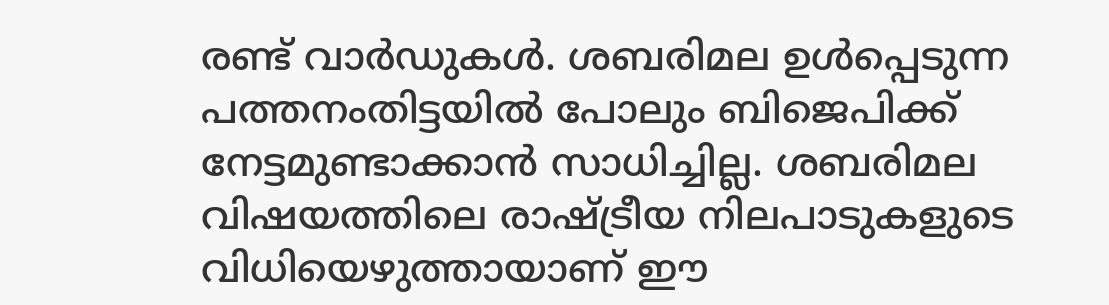രണ്ട് വാര്‍ഡുകള്‍. ശബരിമല ഉള്‍പ്പെടുന്ന പത്തനംതിട്ടയില്‍ പോലും ബിജെപിക്ക് നേട്ടമുണ്ടാക്കാന്‍ സാധിച്ചില്ല. ശബരിമല വിഷയത്തിലെ രാഷ്ട്രീയ നിലപാടുകളുടെ വിധിയെഴുത്തായാണ് ഈ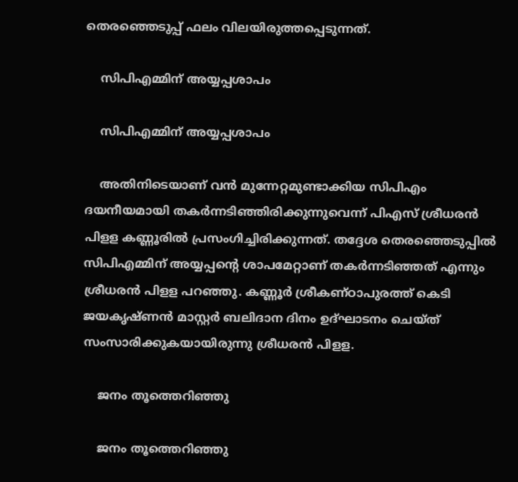തെരഞ്ഞെടുപ്പ് ഫലം വിലയിരുത്തപ്പെടുന്നത്.

    സിപിഎമ്മിന് അയ്യപ്പശാപം

    സിപിഎമ്മിന് അയ്യപ്പശാപം

    അതിനിടെയാണ് വന്‍ മുന്നേറ്റമുണ്ടാക്കിയ സിപിഎം ദയനീയമായി തകര്‍ന്നടിഞ്ഞിരിക്കുന്നുവെന്ന് പിഎസ് ശ്രീധരന്‍ പിളള കണ്ണൂരില്‍ പ്രസംഗിച്ചിരിക്കുന്നത്. തദ്ദേശ തെരഞ്ഞെടുപ്പില്‍ സിപിഎമ്മിന് അയ്യപ്പന്റെ ശാപമേറ്റാണ് തകര്‍ന്നടിഞ്ഞത് എന്നും ശ്രീധരന്‍ പിളള പറഞ്ഞു. കണ്ണൂര്‍ ശ്രീകണ്ഠാപുരത്ത് കെടി ജയകൃഷ്ണന്‍ മാസ്റ്റര്‍ ബലിദാന ദിനം ഉദ്ഘാടനം ചെയ്ത് സംസാരിക്കുകയായിരുന്നു ശ്രീധരന്‍ പിളള.

    ജനം തൂത്തെറിഞ്ഞു

    ജനം തൂത്തെറിഞ്ഞു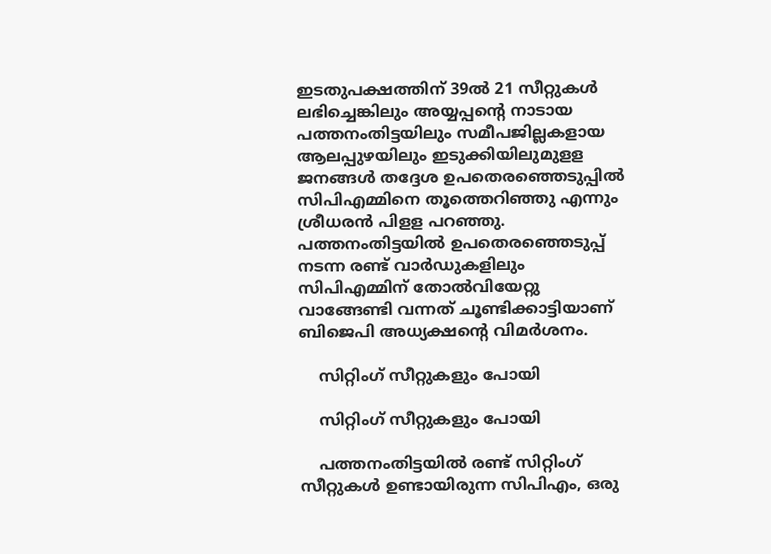ഇടതുപക്ഷത്തിന് 39ല്‍ 21 സീറ്റുകള്‍ ലഭിച്ചെങ്കിലും അയ്യപ്പന്റെ നാടായ പത്തനംതിട്ടയിലും സമീപജില്ലകളായ ആലപ്പുഴയിലും ഇടുക്കിയിലുമുളള ജനങ്ങള്‍ തദ്ദേശ ഉപതെരഞ്ഞെടുപ്പില്‍ സിപിഎമ്മിനെ തൂത്തെറിഞ്ഞു എന്നും ശ്രീധരന്‍ പിളള പറഞ്ഞു. പത്തനംതിട്ടയില്‍ ഉപതെരഞ്ഞെടുപ്പ് നടന്ന രണ്ട് വാര്‍ഡുകളിലും സിപിഎമ്മിന് തോല്‍വിയേറ്റു വാങ്ങേണ്ടി വന്നത് ചൂണ്ടിക്കാട്ടിയാണ് ബിജെപി അധ്യക്ഷന്റെ വിമര്‍ശനം.

    സിറ്റിംഗ് സീറ്റുകളും പോയി

    സിറ്റിംഗ് സീറ്റുകളും പോയി

    പത്തനംതിട്ടയില്‍ രണ്ട് സിറ്റിംഗ് സീറ്റുകള്‍ ഉണ്ടായിരുന്ന സിപിഎം, ഒരു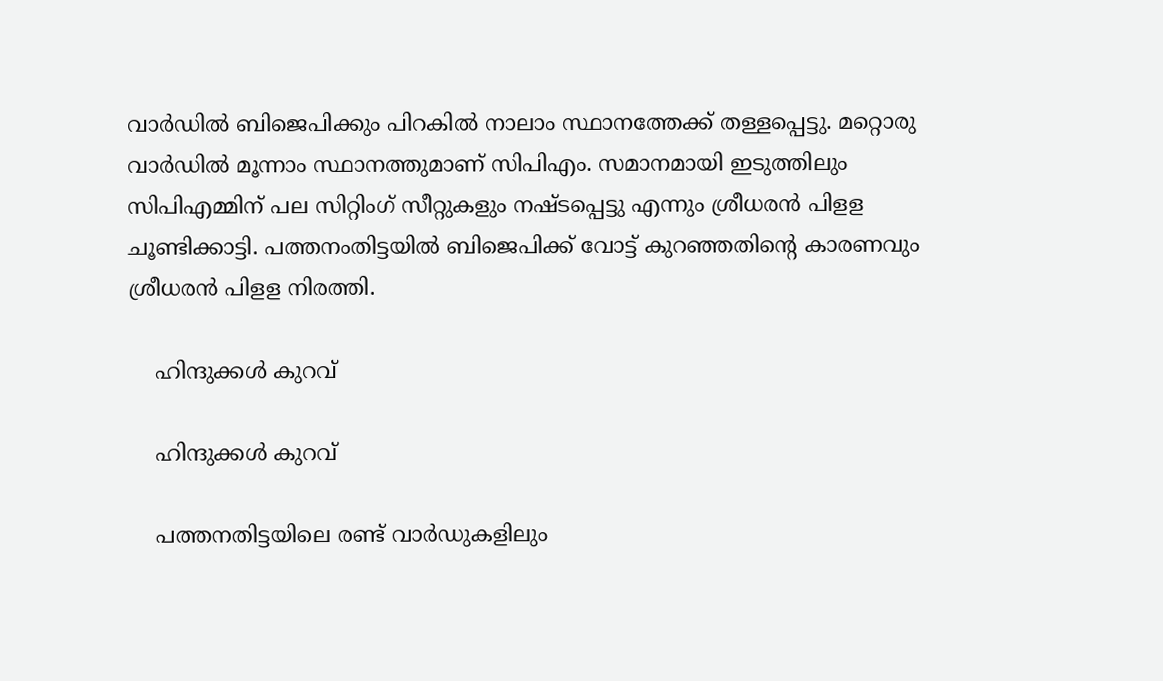വാര്‍ഡില്‍ ബിജെപിക്കും പിറകില്‍ നാലാം സ്ഥാനത്തേക്ക് തള്ളപ്പെട്ടു. മറ്റൊരു വാര്‍ഡില്‍ മൂന്നാം സ്ഥാനത്തുമാണ് സിപിഎം. സമാനമായി ഇടുത്തിലും സിപിഎമ്മിന് പല സിറ്റിംഗ് സീറ്റുകളും നഷ്ടപ്പെട്ടു എന്നും ശ്രീധരന്‍ പിളള ചൂണ്ടിക്കാട്ടി. പത്തനംതിട്ടയില്‍ ബിജെപിക്ക് വോട്ട് കുറഞ്ഞതിന്റെ കാരണവും ശ്രീധരന്‍ പിളള നിരത്തി.

    ഹിന്ദുക്കൾ കുറവ്

    ഹിന്ദുക്കൾ കുറവ്

    പത്തനതിട്ടയിലെ രണ്ട് വാര്‍ഡുകളിലും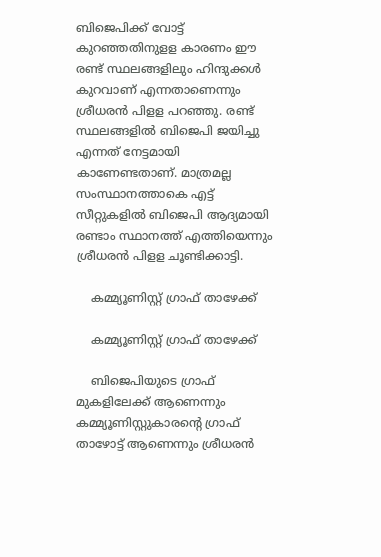ബിജെപിക്ക് വോട്ട് കുറഞ്ഞതിനുളള കാരണം ഈ രണ്ട് സ്ഥലങ്ങളിലും ഹിന്ദുക്കള്‍ കുറവാണ് എന്നതാണെന്നും ശ്രീധരന്‍ പിളള പറഞ്ഞു. രണ്ട് സ്ഥലങ്ങളില്‍ ബിജെപി ജയിച്ചു എന്നത് നേട്ടമായി കാണേണ്ടതാണ്. മാത്രമല്ല സംസ്ഥാനത്താകെ എട്ട് സീറ്റുകളില്‍ ബിജെപി ആദ്യമായി രണ്ടാം സ്ഥാനത്ത് എത്തിയെന്നും ശ്രീധരന്‍ പിളള ചൂണ്ടിക്കാട്ടി.

    കമ്മ്യൂണിസ്റ്റ് ഗ്രാഫ് താഴേക്ക്

    കമ്മ്യൂണിസ്റ്റ് ഗ്രാഫ് താഴേക്ക്

    ബിജെപിയുടെ ഗ്രാഫ് മുകളിലേക്ക് ആണെന്നും കമ്മ്യൂണിസ്റ്റുകാരന്റെ ഗ്രാഫ് താഴോട്ട് ആണെന്നും ശ്രീധരന്‍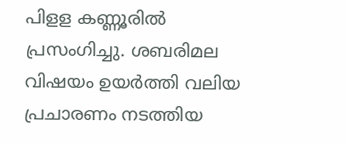പിളള കണ്ണൂരില്‍ പ്രസംഗിച്ചു. ശബരിമല വിഷയം ഉയര്‍ത്തി വലിയ പ്രചാരണം നടത്തിയ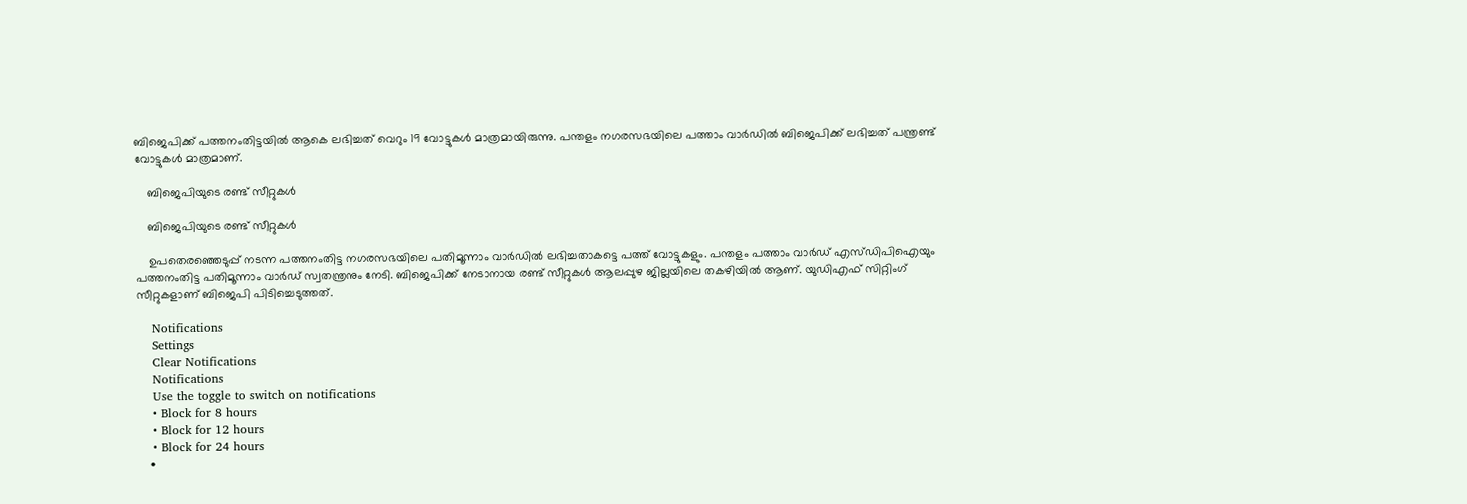ബിജെപിക്ക് പത്തനംതിട്ടയില്‍ ആകെ ലഭിച്ചത് വെറും 19 വോട്ടുകള്‍ മാത്രമായിരുന്നു. പന്തളം നഗരസഭയിലെ പത്താം വാര്‍ഡില്‍ ബിജെപിക്ക് ലഭിച്ചത് പന്ത്രണ്ട് വോട്ടുകള്‍ മാത്രമാണ്.

    ബിജെപിയുടെ രണ്ട് സീറ്റുകൾ

    ബിജെപിയുടെ രണ്ട് സീറ്റുകൾ

    ഉപതെരഞ്ഞെടുപ്പ് നടന്ന പത്തനംതിട്ട നഗരസഭയിലെ പതിമൂന്നാം വാര്‍ഡില്‍ ലഭിച്ചതാകട്ടെ പത്ത് വോട്ടുകളും. പന്തളം പത്താം വാര്‍ഡ് എസ്ഡിപിഐയും പത്തനംതിട്ട പതിമൂന്നാം വാര്‍ഡ് സ്വതന്ത്രനും നേടി. ബിജെപിക്ക് നേടാനായ രണ്ട് സീറ്റുകള്‍ ആലപ്പുഴ ജില്ലയിലെ തകഴിയില്‍ ആണ്. യുഡിഎഫ് സിറ്റിംഗ് സീറ്റുകളാണ് ബിജെപി പിടിച്ചെടുത്തത്.

    Notifications
    Settings
    Clear Notifications
    Notifications
    Use the toggle to switch on notifications
    • Block for 8 hours
    • Block for 12 hours
    • Block for 24 hours
    •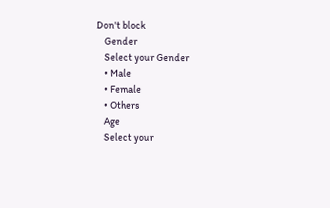Don't block
    Gender
    Select your Gender
    • Male
    • Female
    • Others
    Age
    Select your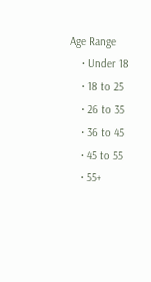Age Range
    • Under 18
    • 18 to 25
    • 26 to 35
    • 36 to 45
    • 45 to 55
    • 55+